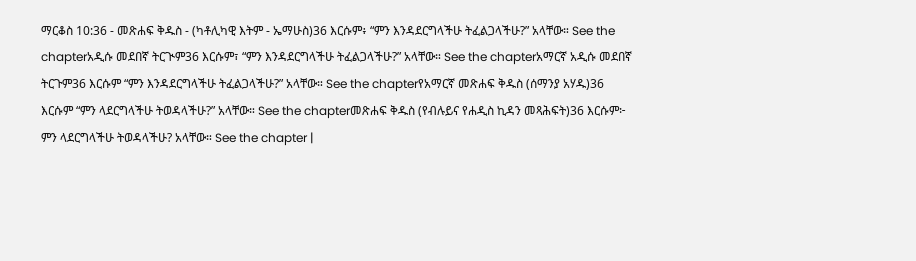ማርቆስ 10:36 - መጽሐፍ ቅዱስ - (ካቶሊካዊ እትም - ኤማሁስ)36 እርሱም፥ “ምን እንዳደርግላችሁ ትፈልጋላችሁ?” አላቸው። See the chapterአዲሱ መደበኛ ትርጒም36 እርሱም፣ “ምን እንዳደርግላችሁ ትፈልጋላችሁ?” አላቸው። See the chapterአማርኛ አዲሱ መደበኛ ትርጉም36 እርሱም “ምን እንዳደርግላችሁ ትፈልጋላችሁ?” አላቸው። See the chapterየአማርኛ መጽሐፍ ቅዱስ (ሰማንያ አሃዱ)36 እርሱም “ምን ላደርግላችሁ ትወዳላችሁ?” አላቸው። See the chapterመጽሐፍ ቅዱስ (የብሉይና የሐዲስ ኪዳን መጻሕፍት)36 እርሱም፦ ምን ላደርግላችሁ ትወዳላችሁ? አላቸው። See the chapter |